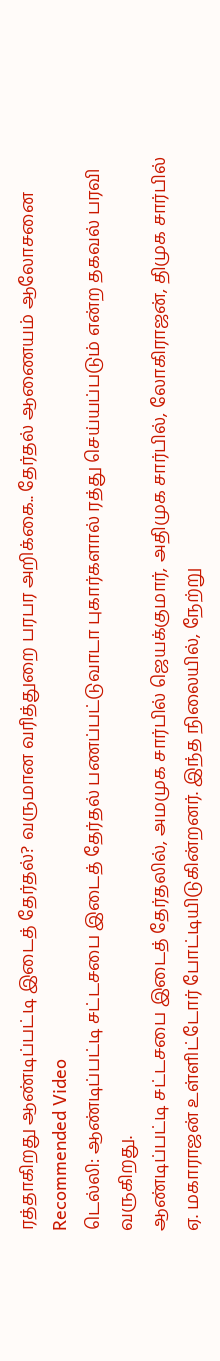ரத்தாகிறது ஆண்டிப்பட்டி இடைத் தேர்தல்? வருமான வரித்துறை பரபர அறிக்கை.. தேர்தல் ஆணையம் ஆலோசனை
Recommended Video
டெல்லி: ஆண்டிப்பட்டி சட்டசபை இடைத் தேர்தல் பணப்பட்டுவாடா புகார்களால் ரத்து செய்யப்படும் என்ற தகவல் பரவி வருகிறது.
ஆண்டிப்பட்டி சட்டசபை இடைத் தேர்தலில், அமமுக சார்பில் ஜெயக்குமார், அதிமுக சார்பில், லோகிராஜன், திமுக சார்பில் ஏ. மகாராஜன் உள்ளிட்டோர் போட்டியிடுகின்றனர். இந்த நிலையில், நேற்று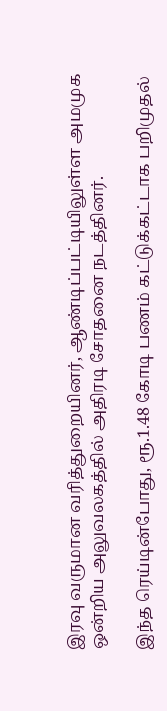இரவு வருமான வரித்துறையினர், ஆண்டிப்பட்டியிலுள்ள அமமுக ஒன்றிய அலுவலகத்தில் அதிரடி சோதனை நடத்தினர்.

இந்த ரெய்டின்போது, ரூ.1.48 கோடி பணம் கட்டுக்கட்டாக பறிமுதல்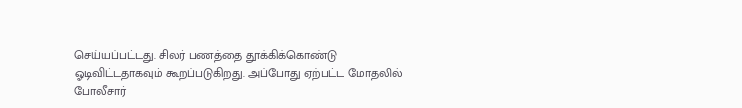செய்யப்பட்டது. சிலர் பணத்தை தூக்கிக்கொண்டு ஓடிவிட்டதாகவும் கூறப்படுகிறது. அப்போது ஏற்பட்ட மோதலில் போலீசார்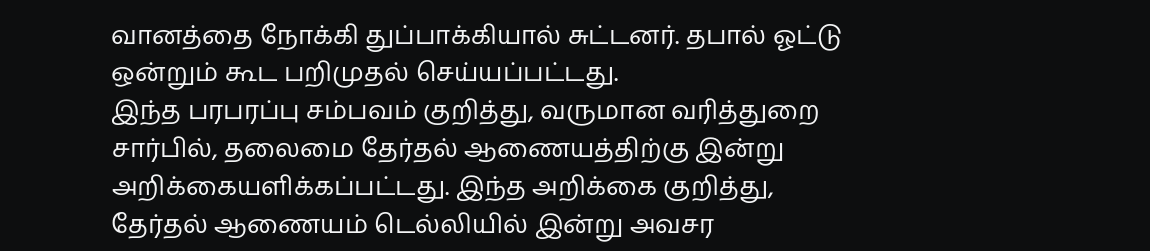வானத்தை நோக்கி துப்பாக்கியால் சுட்டனர். தபால் ஓட்டு ஒன்றும் கூட பறிமுதல் செய்யப்பட்டது.
இந்த பரபரப்பு சம்பவம் குறித்து, வருமான வரித்துறை சார்பில், தலைமை தேர்தல் ஆணையத்திற்கு இன்று அறிக்கையளிக்கப்பட்டது. இந்த அறிக்கை குறித்து, தேர்தல் ஆணையம் டெல்லியில் இன்று அவசர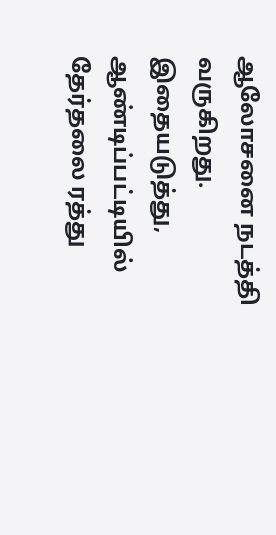ஆலோசனை நடத்தி வருகிறது. இதையடுத்து, ஆண்டிப்பட்டியில் தேர்தலை ரத்து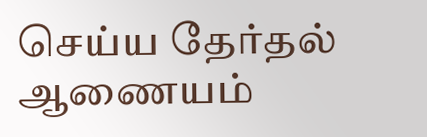செய்ய தேர்தல் ஆணையம்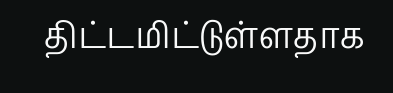திட்டமிட்டுள்ளதாக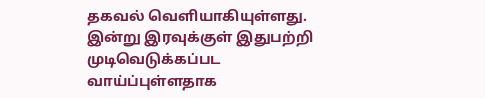தகவல் வெளியாகியுள்ளது. இன்று இரவுக்குள் இதுபற்றி முடிவெடுக்கப்பட வாய்ப்புள்ளதாக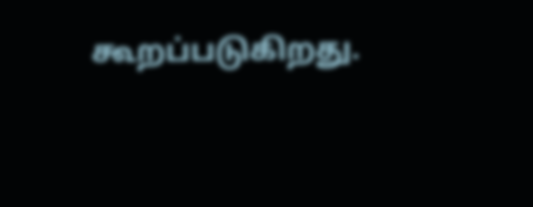கூறப்படுகிறது.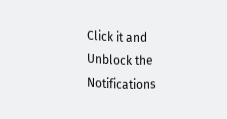Click it and Unblock the Notifications